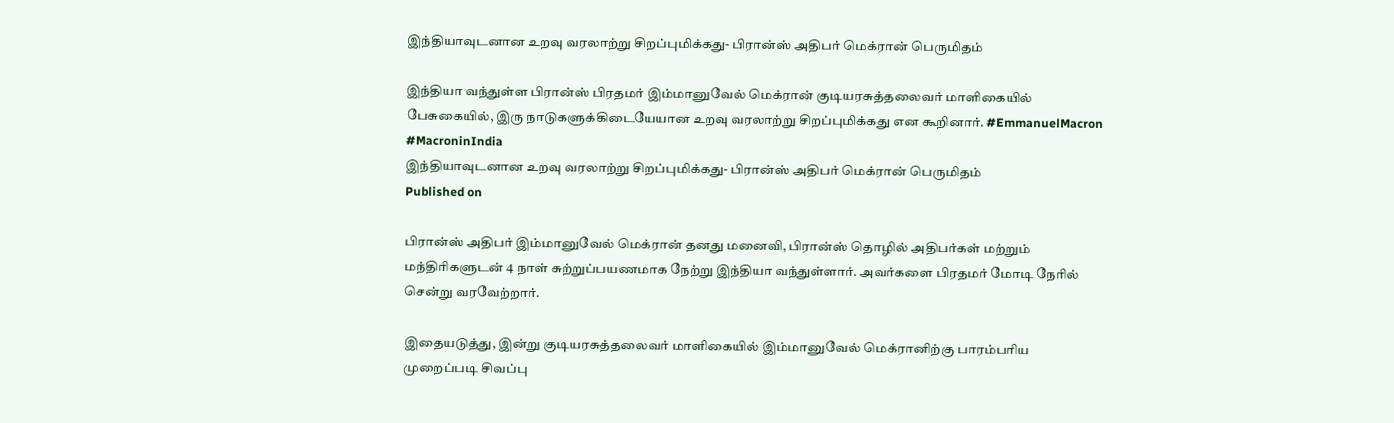இந்தியாவுடனான உறவு வரலாற்று சிறப்புமிக்கது- பிரான்ஸ் அதிபர் மெக்ரான் பெருமிதம்

இந்தியா வந்துள்ள பிரான்ஸ் பிரதமர் இம்மானுவேல் மெக்ரான் குடியரசுத்தலைவர் மாளிகையில் பேசுகையில், இரு நாடுகளுக்கிடையேயான உறவு வரலாற்று சிறப்புமிக்கது என கூறினார். #EmmanuelMacron #MacroninIndia
இந்தியாவுடனான உறவு வரலாற்று சிறப்புமிக்கது- பிரான்ஸ் அதிபர் மெக்ரான் பெருமிதம்
Published on

பிரான்ஸ் அதிபர் இம்மானுவேல் மெக்ரான் தனது மனைவி, பிரான்ஸ் தொழில் அதிபர்கள் மற்றும் மந்திரிகளுடன் 4 நாள் சுற்றுப்பயணமாக நேற்று இந்தியா வந்துள்ளார். அவர்களை பிரதமர் மோடி நேரில் சென்று வரவேற்றார்.

இதையடுத்து, இன்று குடியரசுத்தலைவர் மாளிகையில் இம்மானுவேல் மெக்ரானிற்கு பாரம்பரிய முறைப்படி சிவப்பு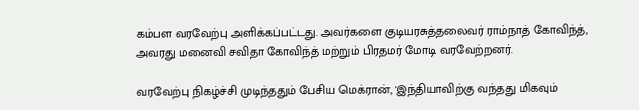கம்பள வரவேற்பு அளிக்கப்பட்டது. அவர்களை குடியரசுத்தலைவர் ராம்நாத் கோவிந்த், அவரது மனைவி சவிதா கோவிந்த் மற்றும் பிரதமர் மோடி வரவேற்றனர்.

வரவேற்பு நிகழ்ச்சி முடிந்ததும் பேசிய மெக்ரான், 'இந்தியாவிற்கு வந்தது மிகவும்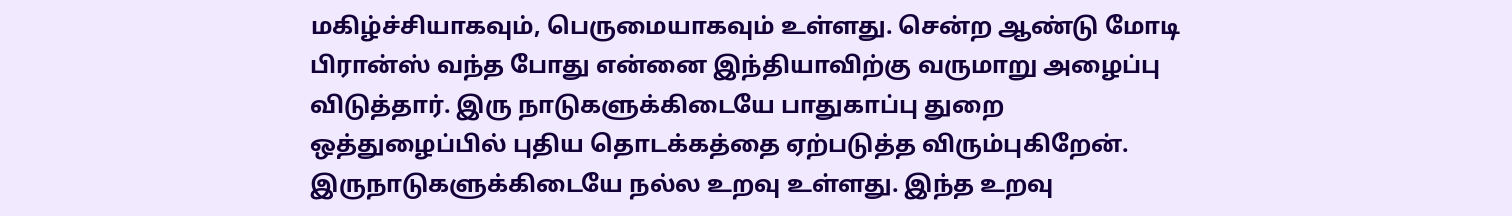மகிழ்ச்சியாகவும், பெருமையாகவும் உள்ளது. சென்ற ஆண்டு மோடி பிரான்ஸ் வந்த போது என்னை இந்தியாவிற்கு வருமாறு அழைப்பு விடுத்தார். இரு நாடுகளுக்கிடையே பாதுகாப்பு துறை ஒத்துழைப்பில் புதிய தொடக்கத்தை ஏற்படுத்த விரும்புகிறேன். இருநாடுகளுக்கிடையே நல்ல உறவு உள்ளது. இந்த உறவு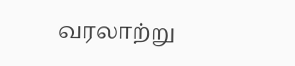வரலாற்று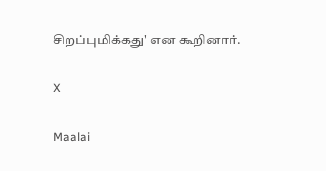சிறப்புமிக்கது' என கூறினார்.

X

Maalai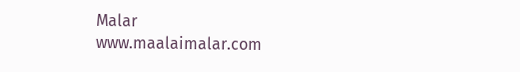Malar
www.maalaimalar.com